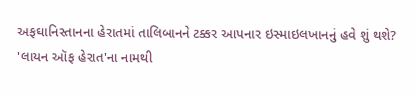અફઘાનિસ્તાનના હેરાતમાં તાલિબાનને ટક્કર આપનાર ઇસ્માઇલખાનનું હવે શું થશે?
'લાયન ઑફ હેરાત'ના નામથી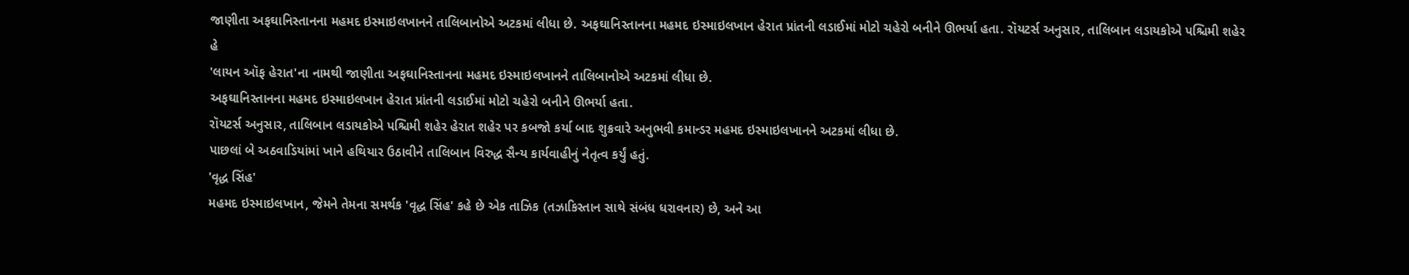જાણીતા અફઘાનિસ્તાનના મહમદ ઇસ્માઇલખાનને તાલિબાનોએ અટકમાં લીધા છે. અફઘાનિસ્તાનના મહમદ ઇસ્માઇલખાન હેરાત પ્રાંતની લડાઈમાં મોટો ચહેરો બનીને ઊભર્યા હતા. રૉયટર્સ અનુસાર, તાલિબાન લડાયકોએ પશ્ચિમી શહેર હે
'લાયન ઑફ હેરાત'ના નામથી જાણીતા અફઘાનિસ્તાનના મહમદ ઇસ્માઇલખાનને તાલિબાનોએ અટકમાં લીધા છે.
અફઘાનિસ્તાનના મહમદ ઇસ્માઇલખાન હેરાત પ્રાંતની લડાઈમાં મોટો ચહેરો બનીને ઊભર્યા હતા.
રૉયટર્સ અનુસાર, તાલિબાન લડાયકોએ પશ્ચિમી શહેર હેરાત શહેર પર કબજો કર્યા બાદ શુક્રવારે અનુભવી કમાન્ડર મહમદ ઇસ્માઇલખાનને અટકમાં લીધા છે.
પાછલાં બે અઠવાડિયાંમાં ખાને હથિયાર ઉઠાવીને તાલિબાન વિરુદ્ધ સૈન્ય કાર્યવાહીનું નેતૃત્વ કર્યું હતું.
'વૃદ્ધ સિંહ'
મહમદ ઇસ્માઇલખાન, જેમને તેમના સમર્થક 'વૃદ્ધ સિંહ' કહે છે એક તાઝિક (તઝાકિસ્તાન સાથે સંબંધ ધરાવનાર) છે, અને આ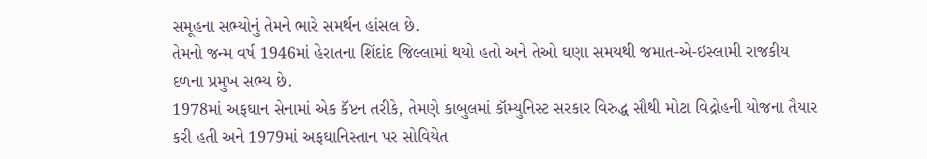સમૂહના સભ્યોનું તેમને ભારે સમર્થન હાંસલ છે.
તેમનો જન્મ વર્ષ 1946માં હેરાતના શિંદાંદ જિલ્લામાં થયો હતો અને તેઓ ઘણા સમયથી જમાત-એ-ઇસ્લામી રાજકીય દળના પ્રમુખ સભ્ય છે.
1978માં અફઘાન સેનામાં એક કૅપ્ટન તરીકે, તેમણે કાબુલમાં કૉમ્યુનિસ્ટ સરકાર વિરુદ્ધ સૌથી મોટા વિદ્રોહની યોજના તૈયાર કરી હતી અને 1979માં અફઘાનિસ્તાન પર સોવિયેત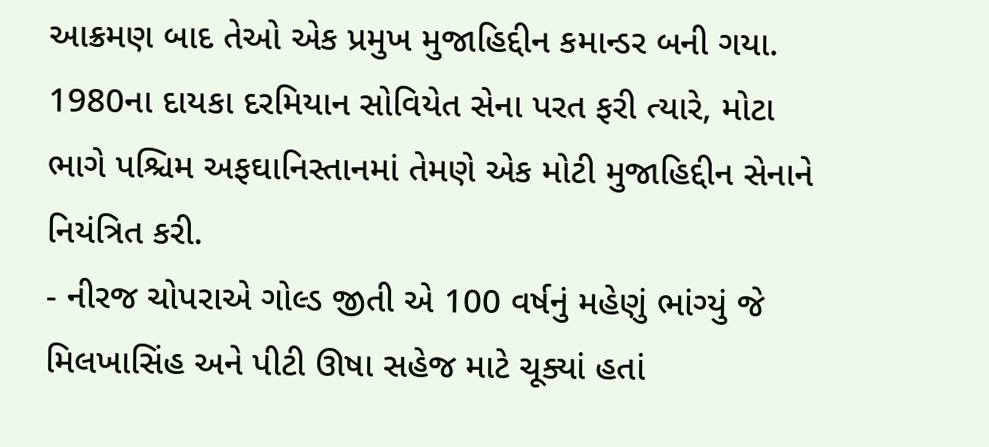આક્રમણ બાદ તેઓ એક પ્રમુખ મુજાહિદ્દીન કમાન્ડર બની ગયા.
1980ના દાયકા દરમિયાન સોવિયેત સેના પરત ફરી ત્યારે, મોટા ભાગે પશ્ચિમ અફઘાનિસ્તાનમાં તેમણે એક મોટી મુજાહિદ્દીન સેનાને નિયંત્રિત કરી.
- નીરજ ચોપરાએ ગોલ્ડ જીતી એ 100 વર્ષનું મહેણું ભાંગ્યું જે મિલખાસિંહ અને પીટી ઊષા સહેજ માટે ચૂક્યાં હતાં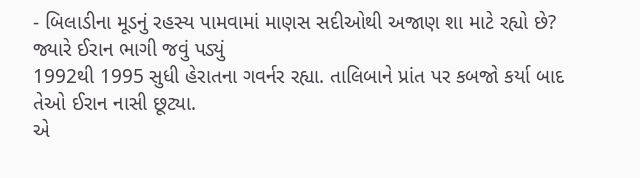- બિલાડીના મૂડનું રહસ્ય પામવામાં માણસ સદીઓથી અજાણ શા માટે રહ્યો છે?
જ્યારે ઈરાન ભાગી જવું પડ્યું
1992થી 1995 સુધી હેરાતના ગવર્નર રહ્યા. તાલિબાને પ્રાંત પર કબજો કર્યા બાદ તેઓ ઈરાન નાસી છૂટ્યા.
એ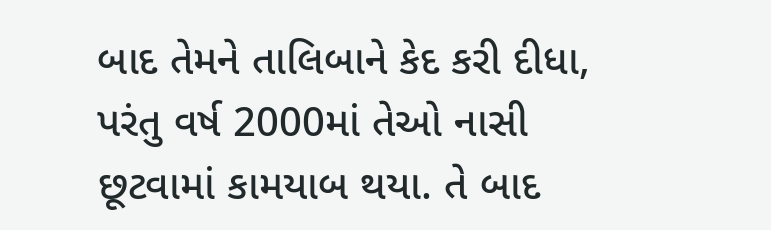બાદ તેમને તાલિબાને કેદ કરી દીધા, પરંતુ વર્ષ 2000માં તેઓ નાસી છૂટવામાં કામયાબ થયા. તે બાદ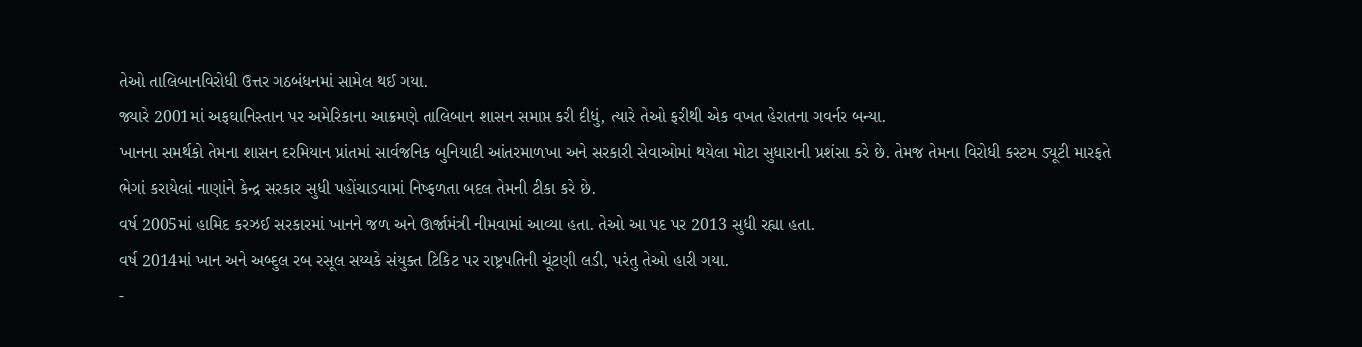તેઓ તાલિબાનવિરોધી ઉત્તર ગઠબંધનમાં સામેલ થઈ ગયા.
જ્યારે 2001માં અફઘાનિસ્તાન પર અમેરિકાના આક્રમણે તાલિબાન શાસન સમાપ્ત કરી દીધું, ત્યારે તેઓ ફરીથી એક વખત હેરાતના ગવર્નર બન્યા.
ખાનના સમર્થકો તેમના શાસન દરમિયાન પ્રાંતમાં સાર્વજનિક બુનિયાદી આંતરમાળખા અને સરકારી સેવાઓમાં થયેલા મોટા સુધારાની પ્રશંસા કરે છે. તેમજ તેમના વિરોધી કસ્ટમ ડ્યૂટી મારફતે ભેગાં કરાયેલાં નાણાંને કેન્દ્ર સરકાર સુધી પહોંચાડવામાં નિષ્ફળતા બદલ તેમની ટીકા કરે છે.
વર્ષ 2005માં હામિદ કરઝઈ સરકારમાં ખાનને જળ અને ઊર્જામંત્રી નીમવામાં આવ્યા હતા. તેઓ આ પદ પર 2013 સુધી રહ્યા હતા.
વર્ષ 2014માં ખાન અને અબ્દુલ રબ રસૂલ સય્યકે સંયુક્ત ટિકિટ પર રાષ્ટ્રપતિની ચૂંટણી લડી, પરંતુ તેઓ હારી ગયા.
-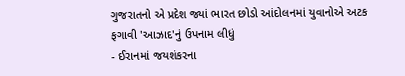ગુજરાતનો એ પ્રદેશ જ્યાં ભારત છોડો આંદોલનમાં યુવાનોએ અટક ફગાવી 'આઝાદ'નું ઉપનામ લીધું
- ઈરાનમાં જયશંકરના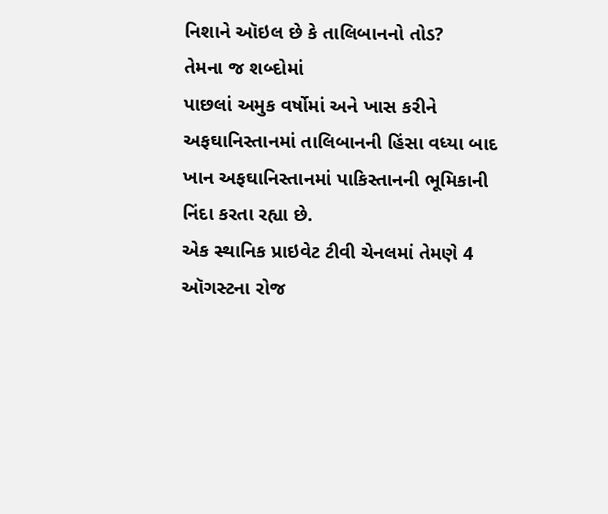નિશાને ઑઇલ છે કે તાલિબાનનો તોડ?
તેમના જ શબ્દોમાં
પાછલાં અમુક વર્ષોમાં અને ખાસ કરીને અફઘાનિસ્તાનમાં તાલિબાનની હિંસા વધ્યા બાદ ખાન અફઘાનિસ્તાનમાં પાકિસ્તાનની ભૂમિકાની નિંદા કરતા રહ્યા છે.
એક સ્થાનિક પ્રાઇવેટ ટીવી ચેનલમાં તેમણે 4 ઑગસ્ટના રોજ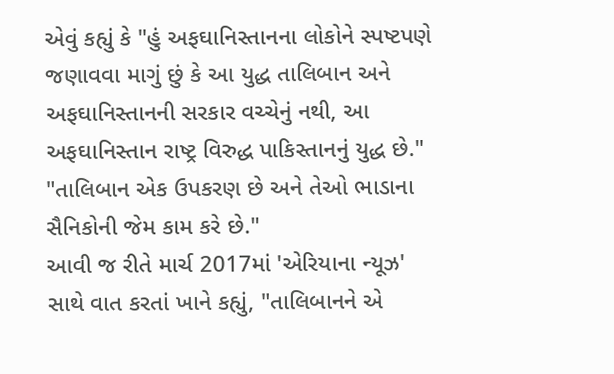એવું કહ્યું કે "હું અફઘાનિસ્તાનના લોકોને સ્પષ્ટપણે જણાવવા માગું છું કે આ યુદ્ધ તાલિબાન અને અફઘાનિસ્તાનની સરકાર વચ્ચેનું નથી, આ અફઘાનિસ્તાન રાષ્ટ્ર વિરુદ્ધ પાકિસ્તાનનું યુદ્ધ છે."
"તાલિબાન એક ઉપકરણ છે અને તેઓ ભાડાના સૈનિકોની જેમ કામ કરે છે."
આવી જ રીતે માર્ચ 2017માં 'એરિયાના ન્યૂઝ' સાથે વાત કરતાં ખાને કહ્યું, "તાલિબાનને એ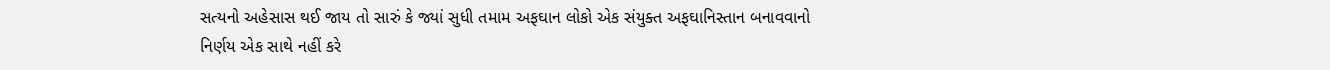સત્યનો અહેસાસ થઈ જાય તો સારું કે જ્યાં સુધી તમામ અફઘાન લોકો એક સંયુક્ત અફઘાનિસ્તાન બનાવવાનો નિર્ણય એક સાથે નહીં કરે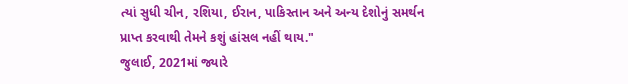ત્યાં સુધી ચીન, રશિયા, ઈરાન, પાકિસ્તાન અને અન્ય દેશોનું સમર્થન પ્રાપ્ત કરવાથી તેમને કશું હાંસલ નહીં થાય."
જુલાઈ, 2021માં જ્યારે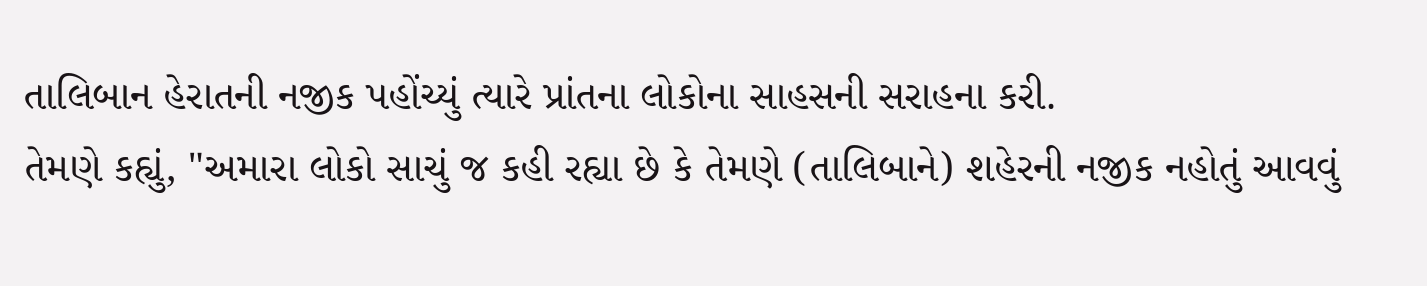તાલિબાન હેરાતની નજીક પહોંચ્યું ત્યારે પ્રાંતના લોકોના સાહસની સરાહના કરી.
તેમણે કહ્યું, "અમારા લોકો સાચું જ કહી રહ્યા છે કે તેમણે (તાલિબાને) શહેરની નજીક નહોતું આવવું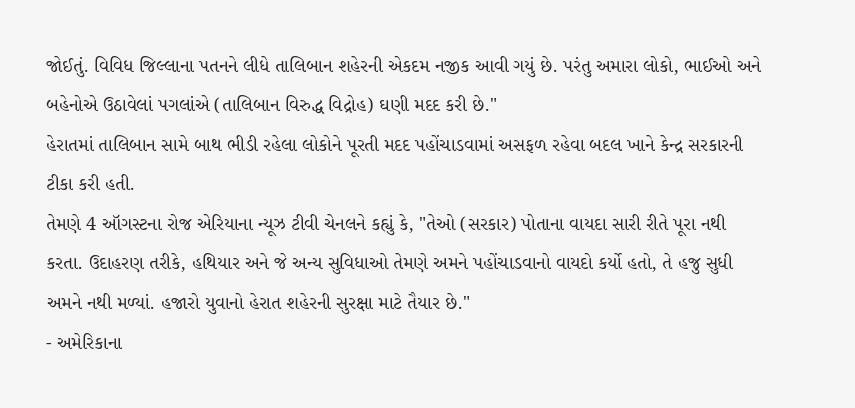જોઈતું. વિવિધ જિલ્લાના પતનને લીધે તાલિબાન શહેરની એકદમ નજીક આવી ગયું છે. પરંતુ અમારા લોકો, ભાઈઓ અને બહેનોએ ઉઠાવેલાં પગલાંએ (તાલિબાન વિરુદ્ધ વિદ્રોહ) ઘણી મદદ કરી છે."
હેરાતમાં તાલિબાન સામે બાથ ભીડી રહેલા લોકોને પૂરતી મદદ પહોંચાડવામાં અસફળ રહેવા બદલ ખાને કેન્દ્ર સરકારની ટીકા કરી હતી.
તેમણે 4 ઑગસ્ટના રોજ એરિયાના ન્યૂઝ ટીવી ચેનલને કહ્યું કે, "તેઓ (સરકાર) પોતાના વાયદા સારી રીતે પૂરા નથી કરતા. ઉદાહરણ તરીકે, હથિયાર અને જે અન્ય સુવિધાઓ તેમણે અમને પહોંચાડવાનો વાયદો કર્યો હતો, તે હજુ સુધી અમને નથી મળ્યાં. હજારો યુવાનો હેરાત શહેરની સુરક્ષા માટે તૈયાર છે."
- અમેરિકાના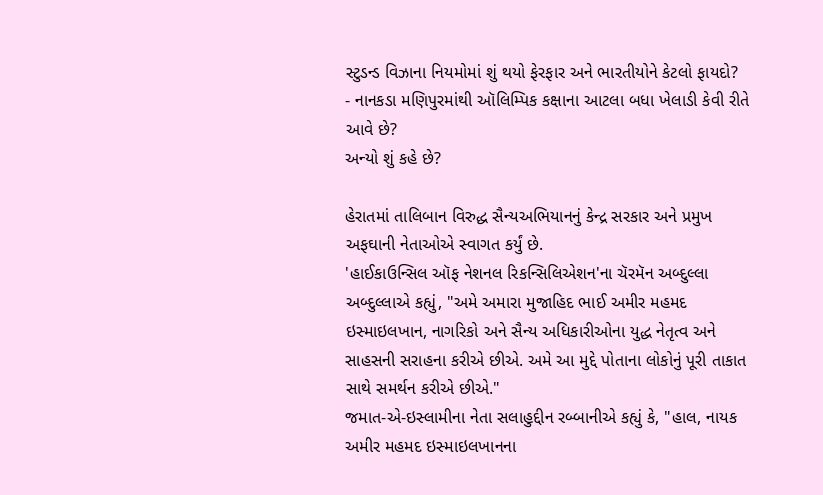સ્ટુડન્ડ વિઝાના નિયમોમાં શું થયો ફેરફાર અને ભારતીયોને કેટલો ફાયદો?
- નાનકડા મણિપુરમાંથી ઑલિમ્પિક કક્ષાના આટલા બધા ખેલાડી કેવી રીતે આવે છે?
અન્યો શું કહે છે?

હેરાતમાં તાલિબાન વિરુદ્ધ સૈન્યઅભિયાનનું કેન્દ્ર સરકાર અને પ્રમુખ અફઘાની નેતાઓએ સ્વાગત કર્યું છે.
'હાઈકાઉન્સિલ ઑફ નેશનલ રિકન્સિલિએશન'ના ચૅરમૅન અબ્દુલ્લા અબ્દુલ્લાએ કહ્યું, "અમે અમારા મુજાહિદ ભાઈ અમીર મહમદ ઇસ્માઇલખાન, નાગરિકો અને સૈન્ય અધિકારીઓના યુદ્ધ નેતૃત્વ અને સાહસની સરાહના કરીએ છીએ. અમે આ મુદ્દે પોતાના લોકોનું પૂરી તાકાત સાથે સમર્થન કરીએ છીએ."
જમાત-એ-ઇસ્લામીના નેતા સલાહુદ્દીન રબ્બાનીએ કહ્યું કે, "હાલ, નાયક અમીર મહમદ ઇસ્માઇલખાનના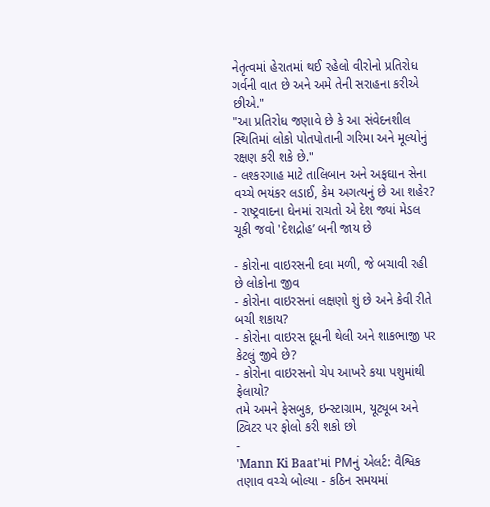નેતૃત્વમાં હેરાતમાં થઈ રહેલો વીરોનો પ્રતિરોધ ગર્વની વાત છે અને અમે તેની સરાહના કરીએ છીએ."
"આ પ્રતિરોધ જણાવે છે કે આ સંવેદનશીલ સ્થિતિમાં લોકો પોતપોતાની ગરિમા અને મૂલ્યોનું રક્ષણ કરી શકે છે."
- લશ્કરગાહ માટે તાલિબાન અને અફઘાન સેના વચ્ચે ભયંકર લડાઈ, કેમ અગત્યનું છે આ શહેર?
- રાષ્ટ્રવાદના ઘેનમાં રાચતો એ દેશ જ્યાં મેડલ ચૂકી જવો 'દેશદ્રોહ’ બની જાય છે

- કોરોના વાઇરસની દવા મળી, જે બચાવી રહી છે લોકોના જીવ
- કોરોના વાઇરસનાં લક્ષણો શું છે અને કેવી રીતે બચી શકાય?
- કોરોના વાઇરસ દૂધની થેલી અને શાકભાજી પર કેટલું જીવે છે?
- કોરોના વાઇરસનો ચેપ આખરે કયા પશુમાંથી ફેલાયો?
તમે અમને ફેસબુક, ઇન્સ્ટાગ્રામ, યૂટ્યૂબ અને ટ્વિટર પર ફોલો કરી શકો છો
-
'Mann Ki Baat'માં PMનું એલર્ટ: વૈશ્વિક તણાવ વચ્ચે બોલ્યા - કઠિન સમયમાં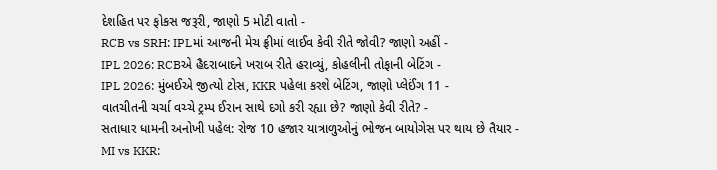દેશહિત પર ફોકસ જરૂરી, જાણો 5 મોટી વાતો -
RCB vs SRH: IPLમાં આજની મેચ ફ્રીમાં લાઈવ કેવી રીતે જોવી? જાણો અહીં -
IPL 2026: RCBએ હૈદરાબાદને ખરાબ રીતે હરાવ્યું, કોહલીની તોફાની બેટિંગ -
IPL 2026: મુંબઈએ જીત્યો ટોસ, KKR પહેલા કરશે બેટિંગ, જાણો પ્લેઈંગ 11 -
વાતચીતની ચર્ચા વચ્ચે ટ્રમ્પ ઈરાન સાથે દગો કરી રહ્યા છે? જાણો કેવી રીતે? -
સતાધાર ધામની અનોખી પહેલ: રોજ 10 હજાર યાત્રાળુઓનું ભોજન બાયોગેસ પર થાય છે તૈયાર -
MI vs KKR: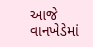આજે વાનખેડેમાં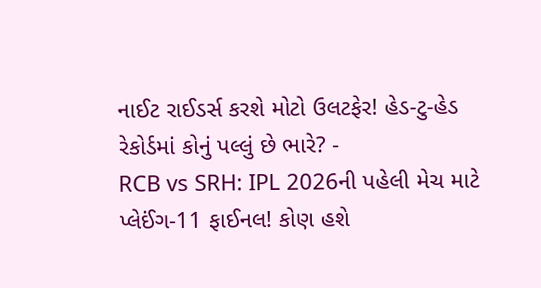નાઈટ રાઈડર્સ કરશે મોટો ઉલટફેર! હેડ-ટુ-હેડ રેકોર્ડમાં કોનું પલ્લું છે ભારે? -
RCB vs SRH: IPL 2026ની પહેલી મેચ માટે પ્લેઈંગ-11 ફાઈનલ! કોણ હશે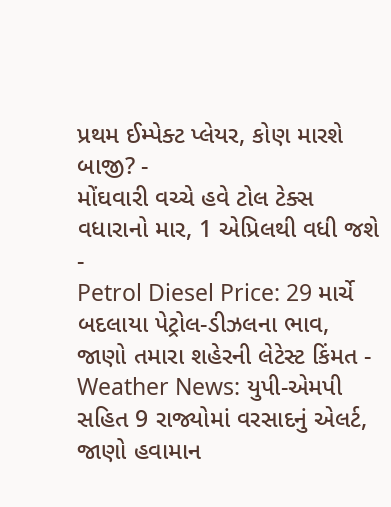પ્રથમ ઈમ્પેક્ટ પ્લેયર, કોણ મારશે બાજી? -
મોંઘવારી વચ્ચે હવે ટોલ ટેક્સ વધારાનો માર, 1 એપ્રિલથી વધી જશે -
Petrol Diesel Price: 29 માર્ચે બદલાયા પેટ્રોલ-ડીઝલના ભાવ, જાણો તમારા શહેરની લેટેસ્ટ કિંમત -
Weather News: યુપી-એમપી સહિત 9 રાજ્યોમાં વરસાદનું એલર્ટ, જાણો હવામાન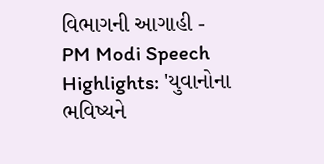વિભાગની આગાહી -
PM Modi Speech Highlights: 'યુવાનોના ભવિષ્યને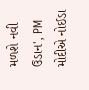મળશે નવી ઉડાન', PM મોદીએ નોઈડા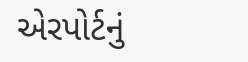એરપોર્ટનું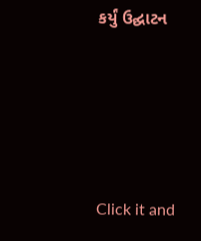કર્યું ઉદ્ઘાટન






Click it and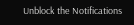Unblock the Notifications